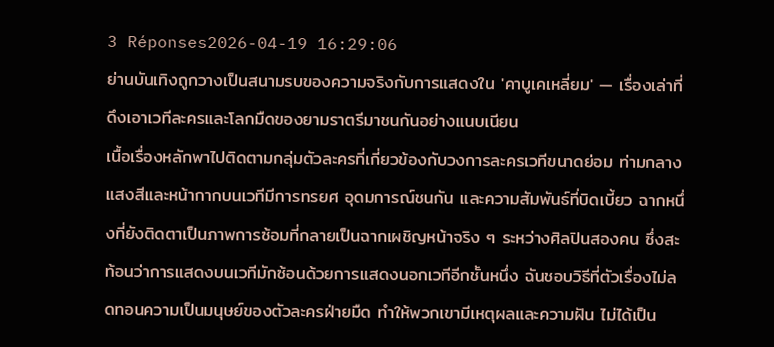3 Réponses2026-04-19 16:29:06
ย่านบันเทิงถูกวางเป็นสนามรบของความจริงกับการแสดงใน 'คาบูเคเหลี่ยม' — เรื่องเล่าที่ดึงเอาเวทีละครและโลกมืดของยามราตรีมาชนกันอย่างแนบเนียน
เนื้อเรื่องหลักพาไปติดตามกลุ่มตัวละครที่เกี่ยวข้องกับวงการละครเวทีขนาดย่อม ท่ามกลางแสงสีและหน้ากากบนเวทีมีการทรยศ อุดมการณ์ชนกัน และความสัมพันธ์ที่บิดเบี้ยว ฉากหนึ่งที่ยังติดตาเป็นภาพการซ้อมที่กลายเป็นฉากเผชิญหน้าจริง ๆ ระหว่างศิลปินสองคน ซึ่งสะท้อนว่าการแสดงบนเวทีมักซ้อนด้วยการแสดงนอกเวทีอีกชั้นหนึ่ง ฉันชอบวิธีที่ตัวเรื่องไม่ลดทอนความเป็นมนุษย์ของตัวละครฝ่ายมืด ทำให้พวกเขามีเหตุผลและความฝัน ไม่ได้เป็น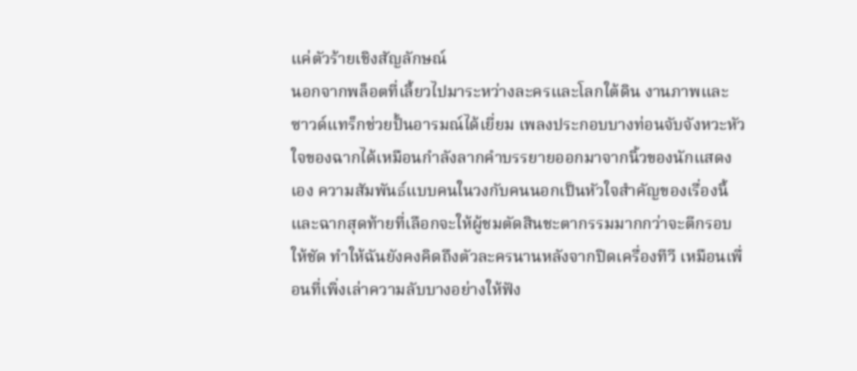แค่ตัวร้ายเชิงสัญลักษณ์
นอกจากพล็อตที่เลี้ยวไปมาระหว่างละครและโลกใต้ดิน งานภาพและซาวด์แทร็กช่วยปั้นอารมณ์ได้เยี่ยม เพลงประกอบบางท่อนจับจังหวะหัวใจของฉากได้เหมือนกำลังลากคำบรรยายออกมาจากนิ้วของนักแสดงเอง ความสัมพันธ์แบบคนในวงกับคนนอกเป็นหัวใจสำคัญของเรื่องนี้ และฉากสุดท้ายที่เลือกจะให้ผู้ชมตัดสินชะตากรรมมากกว่าจะตีกรอบให้ชัด ทำให้ฉันยังคงคิดถึงตัวละครนานหลังจากปิดเครื่องทีวี เหมือนเพื่อนที่เพิ่งเล่าความลับบางอย่างให้ฟัง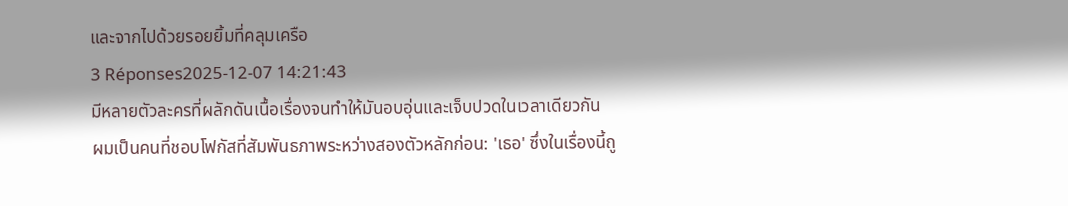และจากไปด้วยรอยยิ้มที่คลุมเครือ
3 Réponses2025-12-07 14:21:43
มีหลายตัวละครที่ผลักดันเนื้อเรื่องจนทำให้มันอบอุ่นและเจ็บปวดในเวลาเดียวกัน
ผมเป็นคนที่ชอบโฟกัสที่สัมพันธภาพระหว่างสองตัวหลักก่อน: 'เธอ' ซึ่งในเรื่องนี้ถู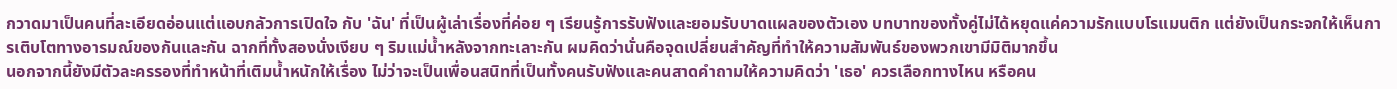กวาดมาเป็นคนที่ละเอียดอ่อนแต่แอบกลัวการเปิดใจ กับ 'ฉัน' ที่เป็นผู้เล่าเรื่องที่ค่อย ๆ เรียนรู้การรับฟังและยอมรับบาดแผลของตัวเอง บทบาทของทั้งคู่ไม่ได้หยุดแค่ความรักแบบโรแมนติก แต่ยังเป็นกระจกให้เห็นการเติบโตทางอารมณ์ของกันและกัน ฉากที่ทั้งสองนั่งเงียบ ๆ ริมแม่น้ำหลังจากทะเลาะกัน ผมคิดว่านั่นคือจุดเปลี่ยนสำคัญที่ทำให้ความสัมพันธ์ของพวกเขามีมิติมากขึ้น
นอกจากนี้ยังมีตัวละครรองที่ทำหน้าที่เติมน้ำหนักให้เรื่อง ไม่ว่าจะเป็นเพื่อนสนิทที่เป็นทั้งคนรับฟังและคนสาดคำถามให้ความคิดว่า 'เธอ' ควรเลือกทางไหน หรือคน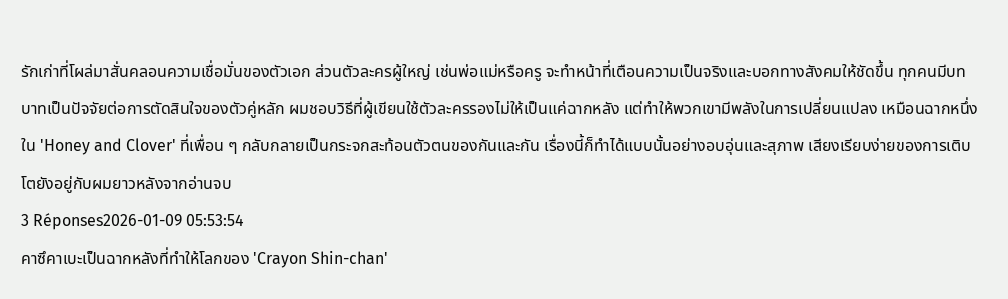รักเก่าที่โผล่มาสั่นคลอนความเชื่อมั่นของตัวเอก ส่วนตัวละครผู้ใหญ่ เช่นพ่อแม่หรือครู จะทำหน้าที่เตือนความเป็นจริงและบอกทางสังคมให้ชัดขึ้น ทุกคนมีบทบาทเป็นปัจจัยต่อการตัดสินใจของตัวคู่หลัก ผมชอบวิธีที่ผู้เขียนใช้ตัวละครรองไม่ให้เป็นแค่ฉากหลัง แต่ทำให้พวกเขามีพลังในการเปลี่ยนแปลง เหมือนฉากหนึ่งใน 'Honey and Clover' ที่เพื่อน ๆ กลับกลายเป็นกระจกสะท้อนตัวตนของกันและกัน เรื่องนี้ก็ทำได้แบบนั้นอย่างอบอุ่นและสุภาพ เสียงเรียบง่ายของการเติบโตยังอยู่กับผมยาวหลังจากอ่านจบ
3 Réponses2026-01-09 05:53:54
คาซึคาเบะเป็นฉากหลังที่ทำให้โลกของ 'Crayon Shin-chan'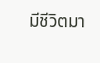มีชีวิตมา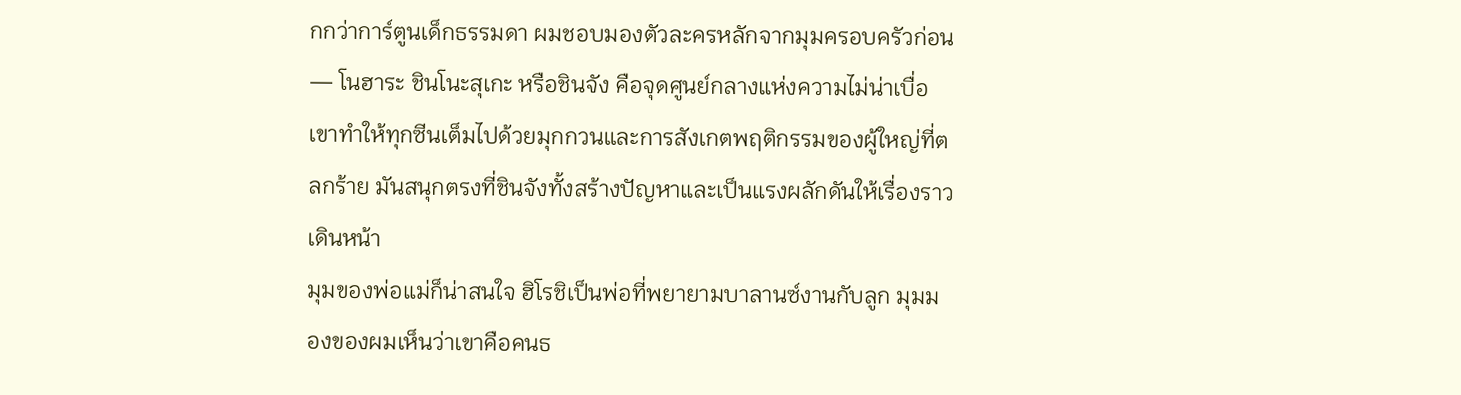กกว่าการ์ตูนเด็กธรรมดา ผมชอบมองตัวละครหลักจากมุมครอบครัวก่อน — โนฮาระ ชินโนะสุเกะ หรือชินจัง คือจุดศูนย์กลางแห่งความไม่น่าเบื่อ เขาทำให้ทุกซีนเต็มไปด้วยมุกกวนและการสังเกตพฤติกรรมของผู้ใหญ่ที่ตลกร้าย มันสนุกตรงที่ชินจังทั้งสร้างปัญหาและเป็นแรงผลักดันให้เรื่องราวเดินหน้า
มุมของพ่อแม่ก็น่าสนใจ ฮิโรชิเป็นพ่อที่พยายามบาลานซ์งานกับลูก มุมมองของผมเห็นว่าเขาคือคนธ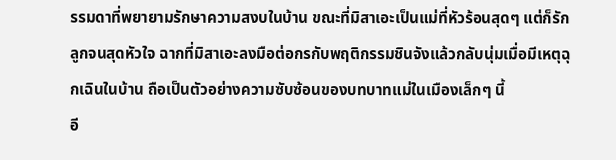รรมดาที่พยายามรักษาความสงบในบ้าน ขณะที่มิสาเอะเป็นแม่ที่หัวร้อนสุดๆ แต่ก็รักลูกจนสุดหัวใจ ฉากที่มิสาเอะลงมือต่อกรกับพฤติกรรมชินจังแล้วกลับนุ่มเมื่อมีเหตุฉุกเฉินในบ้าน ถือเป็นตัวอย่างความซับซ้อนของบทบาทแม่ในเมืองเล็กๆ นี้
อี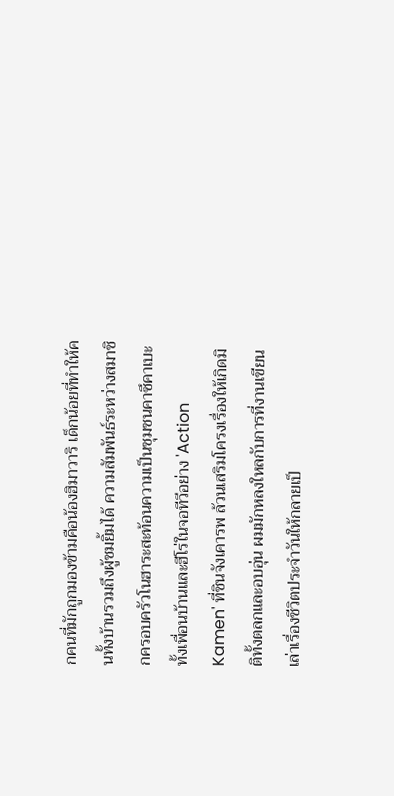กคนที่มักถูกมองข้ามคือน้องฮิมาวาริ เด็กน้อยที่ทำให้คนทั้งบ้านรวมถึงผู้ชมยิ้มได้ ความสัมพันธ์ระหว่างสมาชิกครอบครัวโนฮาระสะท้อนความเป็นชุมชนคาซึคาเบะ ทั้งเพื่อนบ้านและฮีโร่ในจอทีวีอย่าง 'Action Kamen' ที่ชินจังเคารพ ล้วนเสริมโครงเรื่องให้เกิดมิติทั้งตลกและอบอุ่น ผมมักหลงใหลกับการที่งานเขียนเล่าเรื่องชีวิตประจำวันให้กลายเป็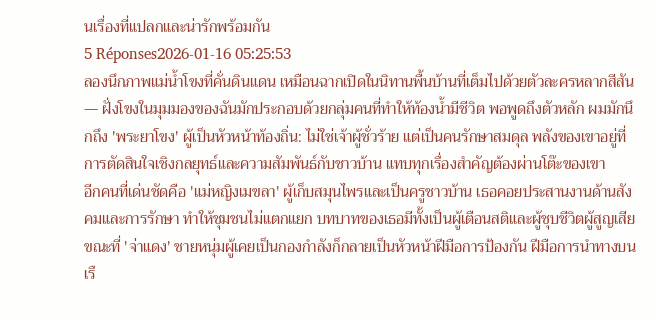นเรื่องที่แปลกและน่ารักพร้อมกัน
5 Réponses2026-01-16 05:25:53
ลองนึกภาพแม่น้ำโขงที่คั่นดินแดน เหมือนฉากเปิดในนิทานพื้นบ้านที่เต็มไปด้วยตัวละครหลากสีสัน — ฝั่งโขงในมุมมองของฉันมักประกอบด้วยกลุ่มคนที่ทำให้ท้องน้ำมีชีวิต พอพูดถึงตัวหลัก ผมมักนึกถึง 'พระยาโขง' ผู้เป็นหัวหน้าท้องถิ่น: ไม่ใช่เจ้าผู้ชั่วร้าย แต่เป็นคนรักษาสมดุล พลังของเขาอยู่ที่การตัดสินใจเชิงกลยุทธ์และความสัมพันธ์กับชาวบ้าน แทบทุกเรื่องสำคัญต้องผ่านโต๊ะของเขา
อีกคนที่เด่นชัดคือ 'แม่หญิงเมขลา' ผู้เก็บสมุนไพรและเป็นครูชาวบ้าน เธอคอยประสานงานด้านสังคมและการรักษา ทำให้ชุมชนไม่แตกแยก บทบาทของเธอมีทั้งเป็นผู้เตือนสติและผู้ชุบชีวิตผู้สูญเสีย ขณะที่ 'จ่าแดง' ชายหนุ่มผู้เคยเป็นกองกำลังก็กลายเป็นหัวหน้าฝีมือการป้องกัน ฝีมือการนำทางบนเรื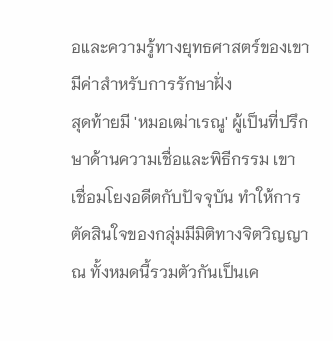อและความรู้ทางยุทธศาสตร์ของเขามีค่าสำหรับการรักษาฝั่ง
สุดท้ายมี 'หมอเฒ่าเรณู' ผู้เป็นที่ปรึกษาด้านความเชื่อและพิธีกรรม เขาเชื่อมโยงอดีตกับปัจจุบัน ทำให้การตัดสินใจของกลุ่มมีมิติทางจิตวิญญาณ ทั้งหมดนี้รวมตัวกันเป็นเค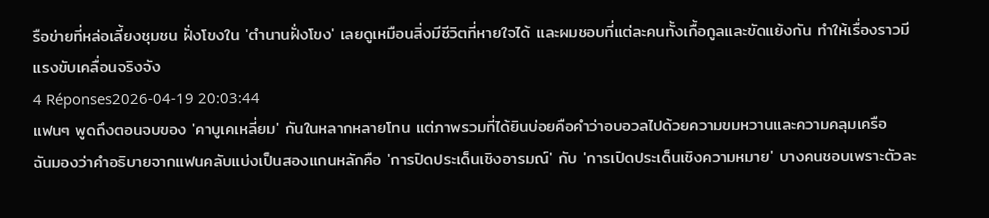รือข่ายที่หล่อเลี้ยงชุมชน ฝั่งโขงใน 'ตำนานฝั่งโขง' เลยดูเหมือนสิ่งมีชีวิตที่หายใจได้ และผมชอบที่แต่ละคนทั้งเกื้อกูลและขัดแย้งกัน ทำให้เรื่องราวมีแรงขับเคลื่อนจริงจัง
4 Réponses2026-04-19 20:03:44
แฟนๆ พูดถึงตอนจบของ 'คาบูเคเหลี่ยม' กันในหลากหลายโทน แต่ภาพรวมที่ได้ยินบ่อยคือคำว่าอบอวลไปด้วยความขมหวานและความคลุมเครือ
ฉันมองว่าคำอธิบายจากแฟนคลับแบ่งเป็นสองแกนหลักคือ 'การปิดประเด็นเชิงอารมณ์' กับ 'การเปิดประเด็นเชิงความหมาย' บางคนชอบเพราะตัวละ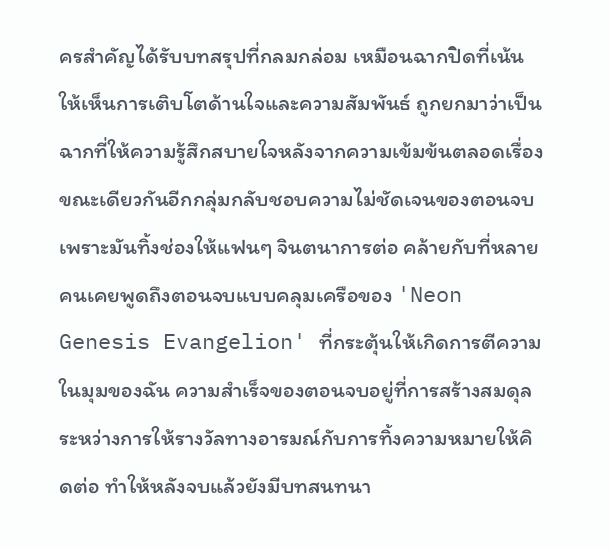ครสำคัญได้รับบทสรุปที่กลมกล่อม เหมือนฉากปิดที่เน้นให้เห็นการเติบโตด้านใจและความสัมพันธ์ ถูกยกมาว่าเป็นฉากที่ให้ความรู้สึกสบายใจหลังจากความเข้มข้นตลอดเรื่อง ขณะเดียวกันอีกกลุ่มกลับชอบความไม่ชัดเจนของตอนจบ เพราะมันทิ้งช่องให้แฟนๆ จินตนาการต่อ คล้ายกับที่หลายคนเคยพูดถึงตอนจบแบบคลุมเครือของ 'Neon Genesis Evangelion' ที่กระตุ้นให้เกิดการตีความ
ในมุมของฉัน ความสำเร็จของตอนจบอยู่ที่การสร้างสมดุลระหว่างการให้รางวัลทางอารมณ์กับการทิ้งความหมายให้คิดต่อ ทำให้หลังจบแล้วยังมีบทสนทนา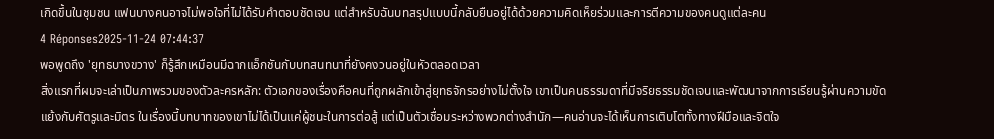เกิดขึ้นในชุมชน แฟนบางคนอาจไม่พอใจที่ไม่ได้รับคำตอบชัดเจน แต่สำหรับฉันบทสรุปแบบนี้กลับยืนอยู่ได้ด้วยความคิดเห็ยร่วมและการตีความของคนดูแต่ละคน
4 Réponses2025-11-24 07:44:37
พอพูดถึง 'ยุทธบางขวาง' ก็รู้สึกเหมือนมีฉากแอ็กชันกับบทสนทนาที่ยังคงวนอยู่ในหัวตลอดเวลา
สิ่งแรกที่ผมจะเล่าเป็นภาพรวมของตัวละครหลัก: ตัวเอกของเรื่องคือคนที่ถูกผลักเข้าสู่ยุทธจักรอย่างไม่ตั้งใจ เขาเป็นคนธรรมดาที่มีจริยธรรมชัดเจนและพัฒนาจากการเรียนรู้ผ่านความขัดแย้งกับศัตรูและมิตร ในเรื่องนี้บทบาทของเขาไม่ได้เป็นแค่ผู้ชนะในการต่อสู้ แต่เป็นตัวเชื่อมระหว่างพวกต่างสำนัก—คนอ่านจะได้เห็นการเติบโตทั้งทางฝีมือและจิตใจ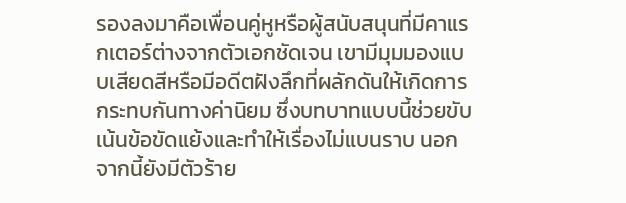รองลงมาคือเพื่อนคู่หูหรือผู้สนับสนุนที่มีคาแรกเตอร์ต่างจากตัวเอกชัดเจน เขามีมุมมองแบบเสียดสีหรือมีอดีตฝังลึกที่ผลักดันให้เกิดการกระทบกันทางค่านิยม ซึ่งบทบาทแบบนี้ช่วยขับเน้นข้อขัดแย้งและทำให้เรื่องไม่แบนราบ นอกจากนี้ยังมีตัวร้าย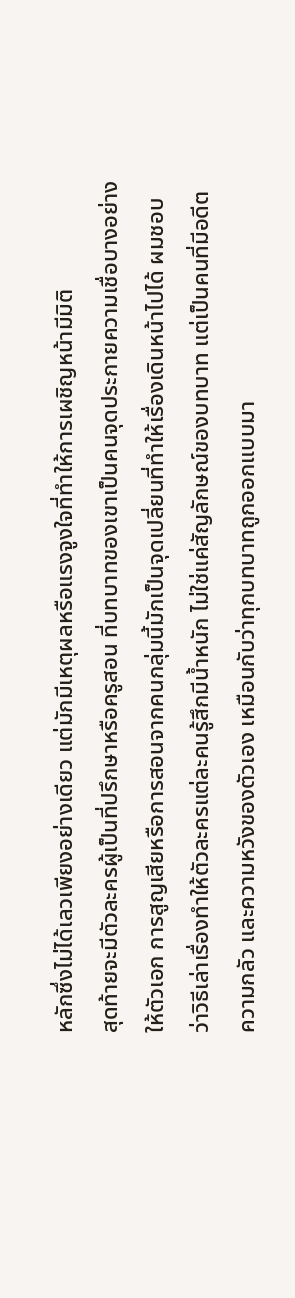หลักซึ่งไม่ได้เลวเพียงอย่างเดียว แต่มักมีเหตุผลหรือแรงจูงใจที่ทำให้การเผชิญหน้ามีมิติ
สุดท้ายจะมีตัวละครผู้เป็นที่ปรึกษาหรือครูสอน ที่บทบาทของเขาเป็นคนจุดประกายความเชื่อบางอย่างให้ตัวเอก การสูญเสียหรือการสอนจากคนกลุ่มนี้มักเป็นจุดเปลี่ยนที่ทำให้เรื่องเดินหน้าไปได้ ผมชอบว่าวิธีเล่าเรื่องทำให้ตัวละครแต่ละคนรู้สึกมีน้ำหนัก ไม่ใช่แค่สัญลักษณ์ของบทบาท แต่เป็นคนที่มีอดีต ความกลัว และความหวังของตัวเอง เหมือนกับว่าทุกบทบาทถูกออกแบบมา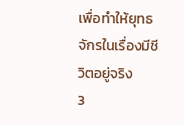เพื่อทำให้ยุทธจักรในเรื่องมีชีวิตอยู่จริง
3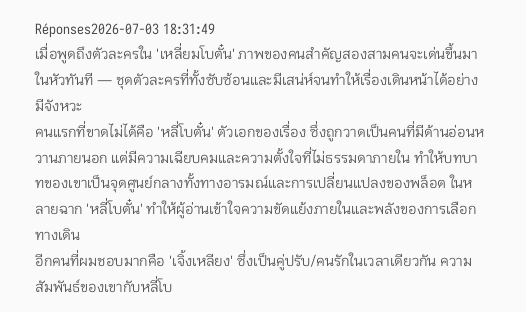Réponses2026-07-03 18:31:49
เมื่อพูดถึงตัวละครใน 'เหลี่ยมโบตั๋น' ภาพของคนสำคัญสองสามคนจะเด่นขึ้นมาในหัวทันที — ชุดตัวละครที่ทั้งซับซ้อนและมีเสน่ห์จนทำให้เรื่องเดินหน้าได้อย่างมีจังหวะ
คนแรกที่ขาดไม่ได้คือ 'หลี่โบตั๋น' ตัวเอกของเรื่อง ซึ่งถูกวาดเป็นคนที่มีด้านอ่อนหวานภายนอก แต่มีความเฉียบคมและความตั้งใจที่ไม่ธรรมดาภายใน ทำให้บทบาทของเขาเป็นจุดศูนย์กลางทั้งทางอารมณ์และการเปลี่ยนแปลงของพล็อต ในหลายฉาก 'หลี่โบตั๋น' ทำให้ผู้อ่านเข้าใจความขัดแย้งภายในและพลังของการเลือกทางเดิน
อีกคนที่ผมชอบมากคือ 'เจิ้งเหลียง' ซึ่งเป็นคู่ปรับ/คนรักในเวลาเดียวกัน ความสัมพันธ์ของเขากับหลี่โบ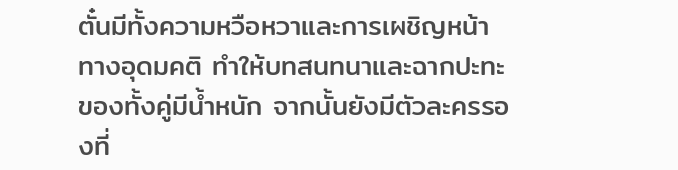ตั๋นมีทั้งความหวือหวาและการเผชิญหน้าทางอุดมคติ ทำให้บทสนทนาและฉากปะทะของทั้งคู่มีน้ำหนัก จากนั้นยังมีตัวละครรองที่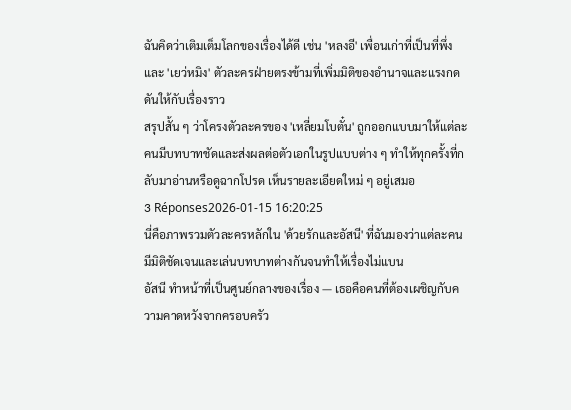ฉันคิดว่าเติมเต็มโลกของเรื่องได้ดี เช่น 'หลงอี' เพื่อนเก่าที่เป็นที่พึ่ง และ 'เยว่หมิง' ตัวละครฝ่ายตรงข้ามที่เพิ่มมิติของอำนาจและแรงกดดันให้กับเรื่องราว
สรุปสั้น ๆ ว่าโครงตัวละครของ 'เหลี่ยมโบตั๋น' ถูกออกแบบมาให้แต่ละคนมีบทบาทชัดและส่งผลต่อตัวเอกในรูปแบบต่าง ๆ ทำให้ทุกครั้งที่กลับมาอ่านหรือดูฉากโปรด เห็นรายละเอียดใหม่ ๆ อยู่เสมอ
3 Réponses2026-01-15 16:20:25
นี่คือภาพรวมตัวละครหลักใน 'ด้วยรักและอัสนี' ที่ฉันมองว่าแต่ละคนมีมิติชัดเจนและเล่นบทบาทต่างกันจนทำให้เรื่องไม่แบน
อัสนี ทำหน้าที่เป็นศูนย์กลางของเรื่อง — เธอคือคนที่ต้องเผชิญกับความคาดหวังจากครอบครัว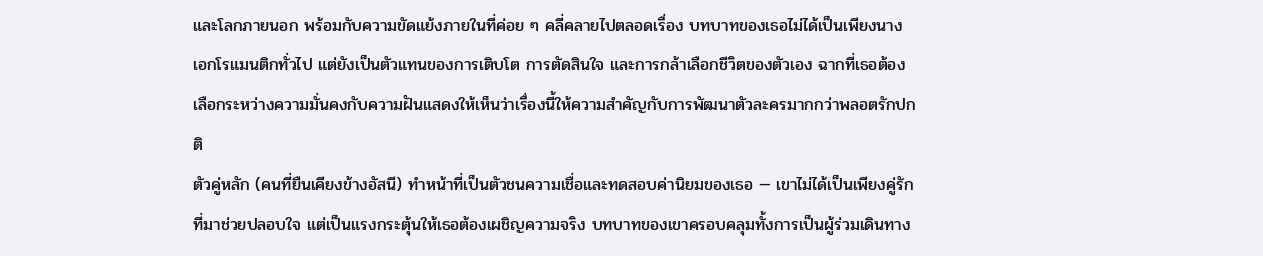และโลกภายนอก พร้อมกับความขัดแย้งภายในที่ค่อย ๆ คลี่คลายไปตลอดเรื่อง บทบาทของเธอไม่ได้เป็นเพียงนางเอกโรแมนติกทั่วไป แต่ยังเป็นตัวแทนของการเติบโต การตัดสินใจ และการกล้าเลือกชีวิตของตัวเอง ฉากที่เธอต้องเลือกระหว่างความมั่นคงกับความฝันแสดงให้เห็นว่าเรื่องนี้ให้ความสำคัญกับการพัฒนาตัวละครมากกว่าพลอตรักปกติ
ตัวคู่หลัก (คนที่ยืนเคียงข้างอัสนี) ทำหน้าที่เป็นตัวชนความเชื่อและทดสอบค่านิยมของเธอ — เขาไม่ได้เป็นเพียงคู่รักที่มาช่วยปลอบใจ แต่เป็นแรงกระตุ้นให้เธอต้องเผชิญความจริง บทบาทของเขาครอบคลุมทั้งการเป็นผู้ร่วมเดินทาง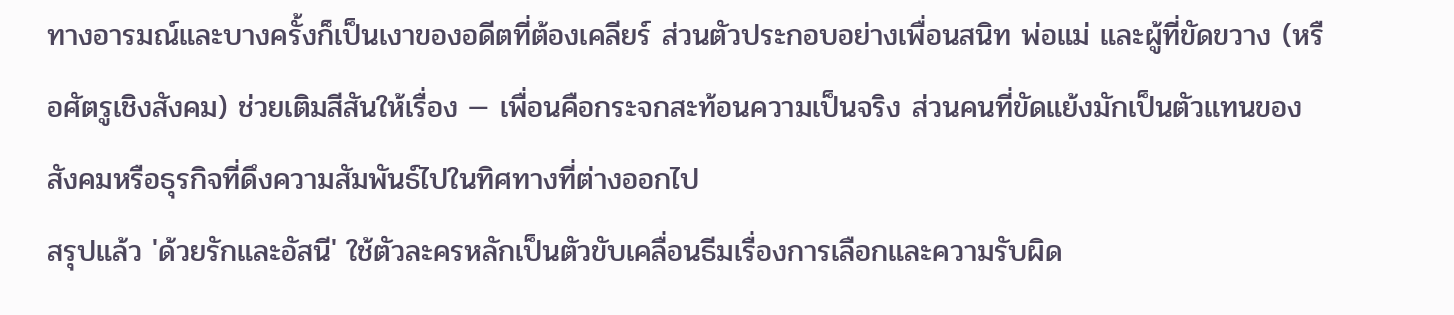ทางอารมณ์และบางครั้งก็เป็นเงาของอดีตที่ต้องเคลียร์ ส่วนตัวประกอบอย่างเพื่อนสนิท พ่อแม่ และผู้ที่ขัดขวาง (หรือศัตรูเชิงสังคม) ช่วยเติมสีสันให้เรื่อง — เพื่อนคือกระจกสะท้อนความเป็นจริง ส่วนคนที่ขัดแย้งมักเป็นตัวแทนของสังคมหรือธุรกิจที่ดึงความสัมพันธ์ไปในทิศทางที่ต่างออกไป
สรุปแล้ว 'ด้วยรักและอัสนี' ใช้ตัวละครหลักเป็นตัวขับเคลื่อนธีมเรื่องการเลือกและความรับผิด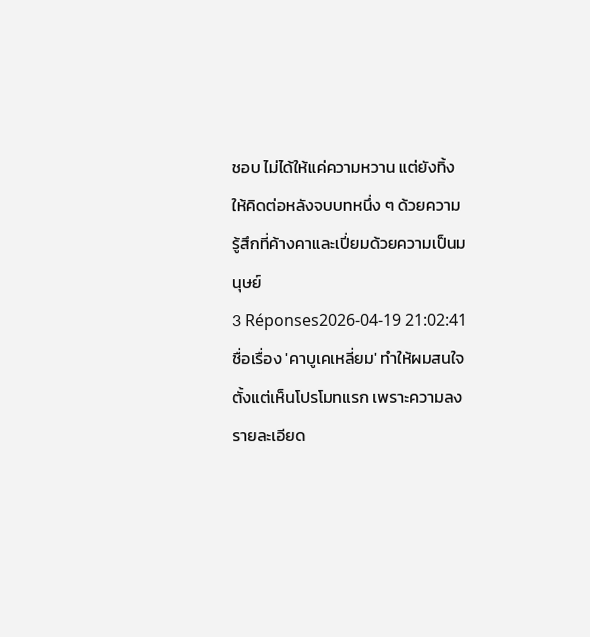ชอบ ไม่ได้ให้แค่ความหวาน แต่ยังทิ้งให้คิดต่อหลังจบบทหนึ่ง ๆ ด้วยความรู้สึกที่ค้างคาและเปี่ยมด้วยความเป็นมนุษย์
3 Réponses2026-04-19 21:02:41
ชื่อเรื่อง 'คาบูเคเหลี่ยม' ทำให้ผมสนใจตั้งแต่เห็นโปรโมทแรก เพราะความลงรายละเอียด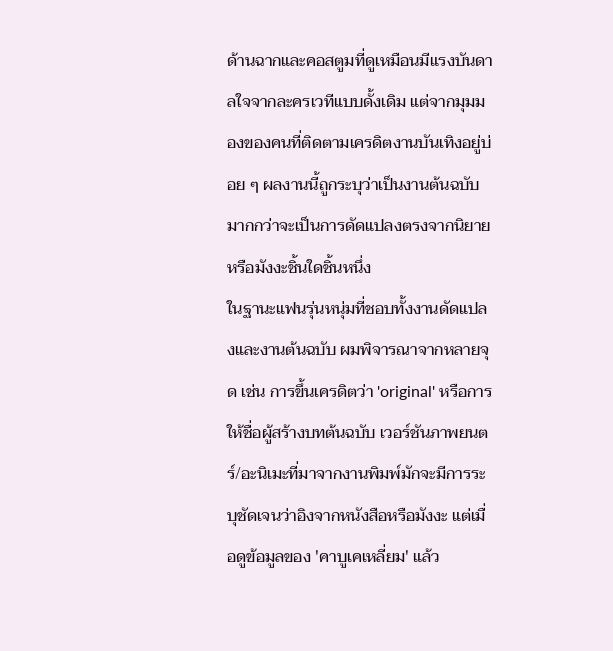ด้านฉากและคอสตูมที่ดูเหมือนมีแรงบันดาลใจจากละครเวทีแบบดั้งเดิม แต่จากมุมมองของคนที่ติดตามเครดิตงานบันเทิงอยู่บ่อย ๆ ผลงานนี้ถูกระบุว่าเป็นงานต้นฉบับ มากกว่าจะเป็นการดัดแปลงตรงจากนิยายหรือมังงะชิ้นใดชิ้นหนึ่ง
ในฐานะแฟนรุ่นหนุ่มที่ชอบทั้งงานดัดแปลงและงานต้นฉบับ ผมพิจารณาจากหลายจุด เช่น การขึ้นเครดิตว่า 'original' หรือการให้ชื่อผู้สร้างบทต้นฉบับ เวอร์ชันภาพยนตร์/อะนิเมะที่มาจากงานพิมพ์มักจะมีการระบุชัดเจนว่าอิงจากหนังสือหรือมังงะ แต่เมื่อดูข้อมูลของ 'คาบูเคเหลี่ยม' แล้ว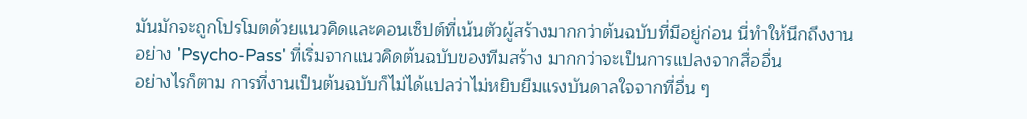มันมักจะถูกโปรโมตด้วยแนวคิดและคอนเซ็ปต์ที่เน้นตัวผู้สร้างมากกว่าต้นฉบับที่มีอยู่ก่อน นี่ทำให้นึกถึงงานอย่าง 'Psycho-Pass' ที่เริ่มจากแนวคิดต้นฉบับของทีมสร้าง มากกว่าจะเป็นการแปลงจากสื่ออื่น
อย่างไรก็ตาม การที่งานเป็นต้นฉบับก็ไม่ได้แปลว่าไม่หยิบยืมแรงบันดาลใจจากที่อื่น ๆ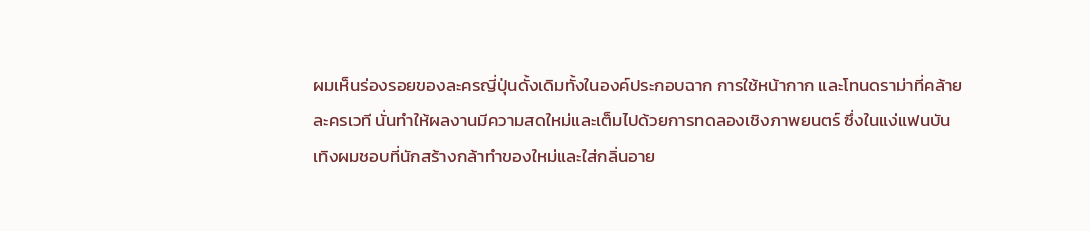ผมเห็นร่องรอยของละครญี่ปุ่นดั้งเดิมทั้งในองค์ประกอบฉาก การใช้หน้ากาก และโทนดราม่าที่คล้ายละครเวที นั่นทำให้ผลงานมีความสดใหม่และเต็มไปด้วยการทดลองเชิงภาพยนตร์ ซึ่งในแง่แฟนบันเทิงผมชอบที่นักสร้างกล้าทำของใหม่และใส่กลิ่นอาย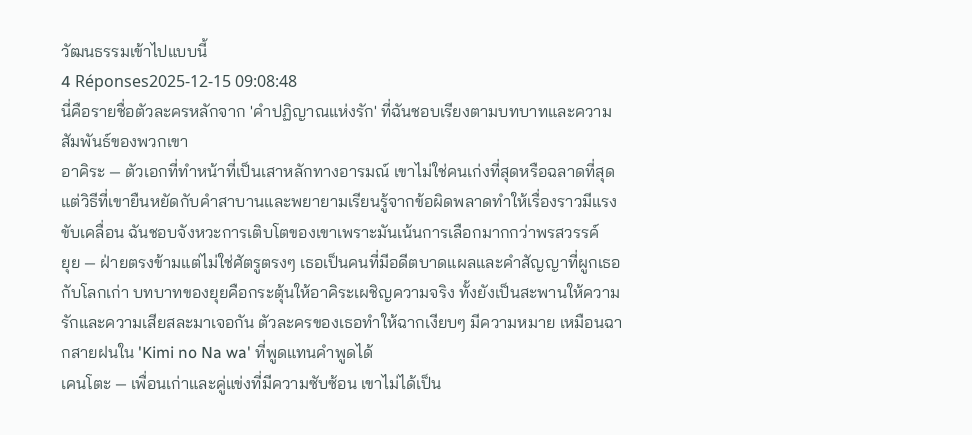วัฒนธรรมเข้าไปแบบนี้
4 Réponses2025-12-15 09:08:48
นี่คือรายชื่อตัวละครหลักจาก 'คำปฏิญาณแห่งรัก' ที่ฉันชอบเรียงตามบทบาทและความสัมพันธ์ของพวกเขา
อาคิระ — ตัวเอกที่ทำหน้าที่เป็นเสาหลักทางอารมณ์ เขาไม่ใช่คนเก่งที่สุดหรือฉลาดที่สุด แต่วิธีที่เขายืนหยัดกับคำสาบานและพยายามเรียนรู้จากข้อผิดพลาดทำให้เรื่องราวมีแรงขับเคลื่อน ฉันชอบจังหวะการเติบโตของเขาเพราะมันเน้นการเลือกมากกว่าพรสวรรค์
ยุย — ฝ่ายตรงข้ามแต่ไม่ใช่ศัตรูตรงๆ เธอเป็นคนที่มีอดีตบาดแผลและคำสัญญาที่ผูกเธอกับโลกเก่า บทบาทของยุยคือกระตุ้นให้อาคิระเผชิญความจริง ทั้งยังเป็นสะพานให้ความรักและความเสียสละมาเจอกัน ตัวละครของเธอทำให้ฉากเงียบๆ มีความหมาย เหมือนฉากสายฝนใน 'Kimi no Na wa' ที่พูดแทนคำพูดได้
เคนโตะ — เพื่อนเก่าและคู่แข่งที่มีความซับซ้อน เขาไม่ได้เป็น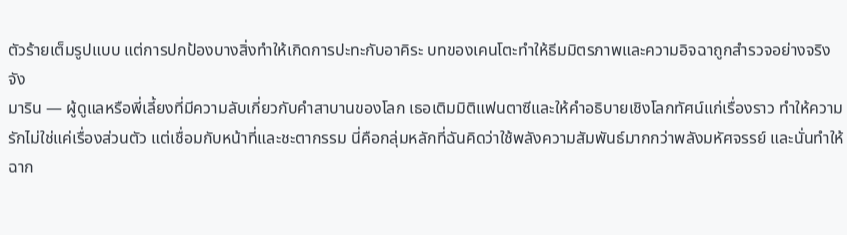ตัวร้ายเต็มรูปแบบ แต่การปกป้องบางสิ่งทำให้เกิดการปะทะกับอาคิระ บทของเคนโตะทำให้ธีมมิตรภาพและความอิจฉาถูกสำรวจอย่างจริงจัง
มาริน — ผู้ดูแลหรือพี่เลี้ยงที่มีความลับเกี่ยวกับคำสาบานของโลก เธอเติมมิติแฟนตาซีและให้คำอธิบายเชิงโลกทัศน์แก่เรื่องราว ทำให้ความรักไม่ใช่แค่เรื่องส่วนตัว แต่เชื่อมกับหน้าที่และชะตากรรม นี่คือกลุ่มหลักที่ฉันคิดว่าใช้พลังความสัมพันธ์มากกว่าพลังมหัศจรรย์ และนั่นทำให้ฉาก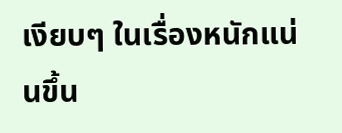เงียบๆ ในเรื่องหนักแน่นขึ้น